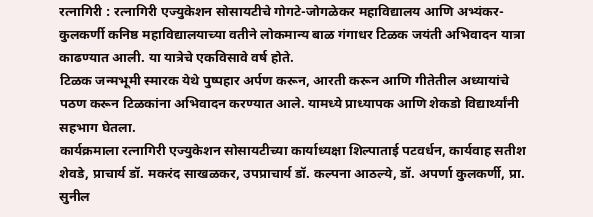रत्नागिरी : रत्नागिरी एज्युकेशन सोसायटीचे गोगटे-जोगळेकर महाविद्यालय आणि अभ्यंकर-कुलकर्णी कनिष्ठ महाविद्यालयाच्या वतीने लोकमान्य बाळ गंगाधर टिळक जयंती अभिवादन यात्रा काढण्यात आली. या यात्रेचे एकविसावे वर्ष होते.
टिळक जन्मभूमी स्मारक येथे पुष्पहार अर्पण करून, आरती करून आणि गीतेतील अध्यायांचे पठण करून टिळकांना अभिवादन करण्यात आले. यामध्ये प्राध्यापक आणि शेकडो विद्यार्थ्यांनी सहभाग घेतला.
कार्यक्रमाला रत्नागिरी एज्युकेशन सोसायटीच्या कार्याध्यक्षा शिल्पाताई पटवर्धन, कार्यवाह सतीश शेवडे, प्राचार्य डॉ. मकरंद साखळकर, उपप्राचार्य डॉ. कल्पना आठल्ये, डॉ. अपर्णा कुलकर्णी, प्रा. सुनील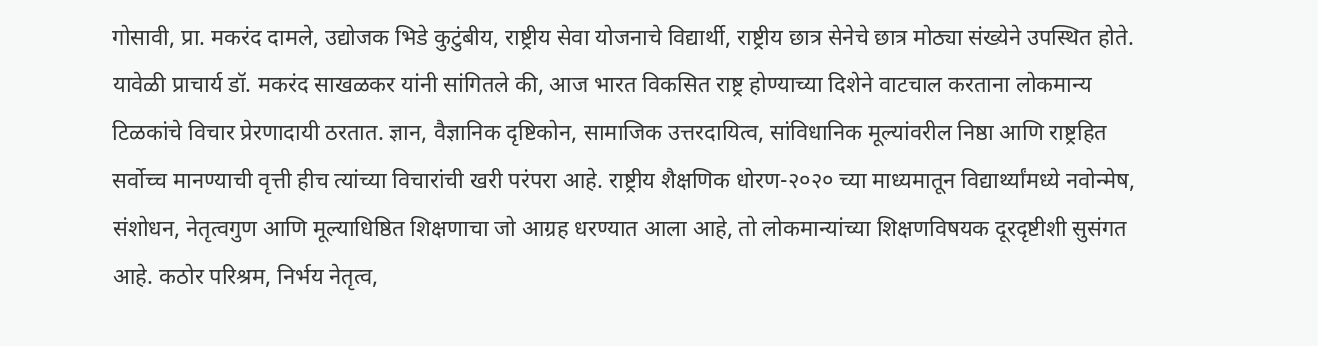गोसावी, प्रा. मकरंद दामले, उद्योजक भिडे कुटुंबीय, राष्ट्रीय सेवा योजनाचे विद्यार्थी, राष्ट्रीय छात्र सेनेचे छात्र मोठ्या संख्येने उपस्थित होते.
यावेळी प्राचार्य डॉ. मकरंद साखळकर यांनी सांगितले की, आज भारत विकसित राष्ट्र होण्याच्या दिशेने वाटचाल करताना लोकमान्य टिळकांचे विचार प्रेरणादायी ठरतात. ज्ञान, वैज्ञानिक दृष्टिकोन, सामाजिक उत्तरदायित्व, सांविधानिक मूल्यांवरील निष्ठा आणि राष्ट्रहित सर्वोच्च मानण्याची वृत्ती हीच त्यांच्या विचारांची खरी परंपरा आहे. राष्ट्रीय शैक्षणिक धोरण-२०२० च्या माध्यमातून विद्यार्थ्यांमध्ये नवोन्मेष, संशोधन, नेतृत्वगुण आणि मूल्याधिष्ठित शिक्षणाचा जो आग्रह धरण्यात आला आहे, तो लोकमान्यांच्या शिक्षणविषयक दूरदृष्टीशी सुसंगत आहे. कठोर परिश्रम, निर्भय नेतृत्व,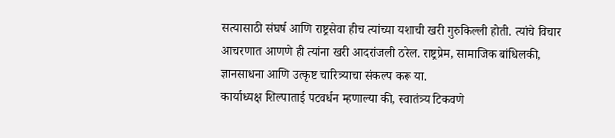सत्यासाठी संघर्ष आणि राष्ट्रसेवा हीच त्यांच्या यशाची खरी गुरुकिल्ली होती. त्यांचे विचार आचरणात आणणे ही त्यांना खरी आदरांजली ठरेल. राष्ट्रप्रेम, सामाजिक बांधिलकी, ज्ञानसाधना आणि उत्कृष्ट चारित्र्याचा संकल्प करू या.
कार्याध्यक्ष शिल्पाताई पटवर्धन म्हणाल्या की, स्वातंत्र्य टिकवणे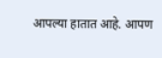आपल्या हातात आहे. आपण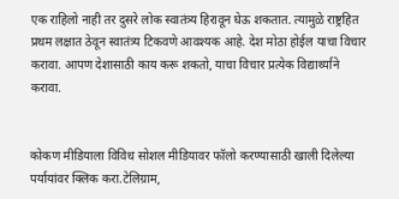एक राहिलो नाही तर दुसरे लोक स्वातंत्र्य हिरावून घेऊ शकतात. त्यामुळे राष्ट्रहित प्रथम लक्षात ठेवून स्वातंत्र्य टिकवणे आवश्यक आहे. देश मोठा होईल याचा विचार करावा. आपण देशासाठी काय करू शकतो, याचा विचार प्रत्येक विद्यार्थ्याने करावा.


कोकण मीडियाला विविध सोशल मीडियावर फॉलो करण्यासाठी खाली दिलेल्या पर्यायांवर क्लिक करा.टेलिग्राम,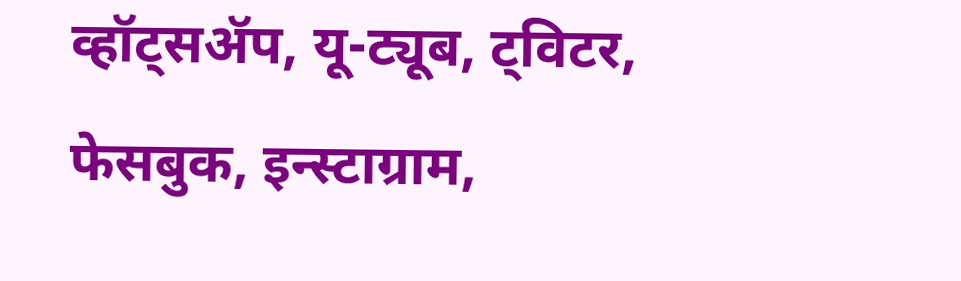व्हॉट्सॲप, यू-ट्यूब, ट्विटर, फेसबुक, इन्स्टाग्राम,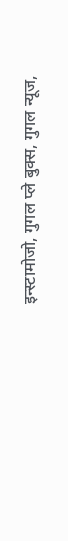इन्स्टामोजो, गुगल प्ले बुक्स, गुगल न्यूज,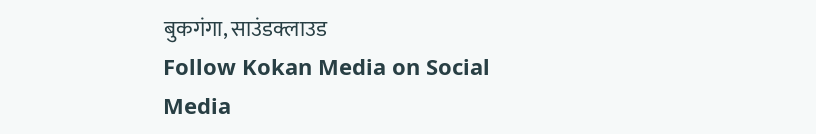बुकगंगा, साउंडक्लाउड
Follow Kokan Media on Social Media